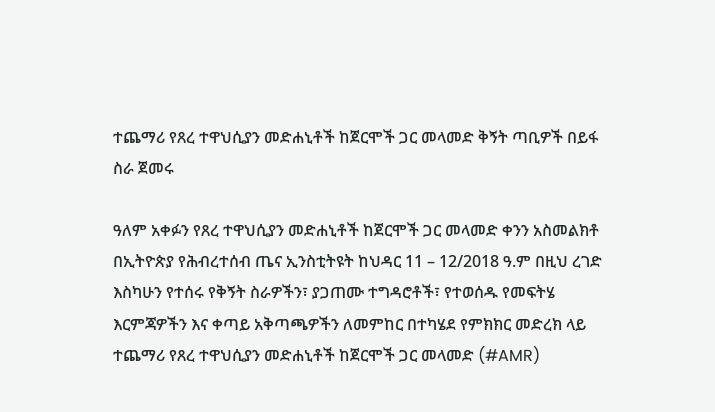ተጨማሪ የጸረ ተዋህሲያን መድሐኒቶች ከጀርሞች ጋር መላመድ ቅኝት ጣቢዎች በይፋ ስራ ጀመሩ

ዓለም አቀፉን የጸረ ተዋህሲያን መድሐኒቶች ከጀርሞች ጋር መላመድ ቀንን አስመልክቶ በኢትዮጵያ የሕብረተሰብ ጤና ኢንስቲትዩት ከህዳር 11 – 12/2018 ዓ.ም በዚህ ረገድ እስካሁን የተሰሩ የቅኝት ስራዎችን፣ ያጋጠሙ ተግዳሮቶች፣ የተወሰዱ የመፍትሄ እርምጃዎችን እና ቀጣይ አቅጣጫዎችን ለመምከር በተካሄደ የምክክር መድረክ ላይ ተጨማሪ የጸረ ተዋህሲያን መድሐኒቶች ከጀርሞች ጋር መላመድ (#AMR)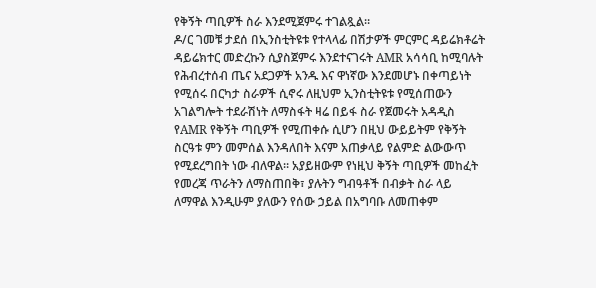የቅኝት ጣቢዎች ስራ እንደሚጀምሩ ተገልጿል።
ዶ/ር ገመቹ ታደሰ በኢንስቲትዩቱ የተላላፊ በሽታዎች ምርምር ዳይሬክቶሬት ዳይሬክተር መድረኩን ሲያስጀምሩ እንደተናገሩት AMR አሳሳቢ ከሚባሉት የሕብረተሰብ ጤና አደጋዎች አንዱ እና ዋነኛው እንደመሆኑ በቀጣይነት የሚሰሩ በርካታ ስራዎች ሲኖሩ ለዚህም ኢንስቲትዩቱ የሚሰጠውን አገልግሎት ተደራሽነት ለማስፋት ዛሬ በይፋ ስራ የጀመሩት አዳዲስ የAMR የቅኝት ጣቢዎች የሚጠቀሱ ሲሆን በዚህ ውይይትም የቅኝት ስርዓቱ ምን መምሰል እንዳለበት እናም አጠቃላይ የልምድ ልውውጥ የሚደረግበት ነው ብለዋል። አያይዘውም የነዚህ ቅኝት ጣቢዎች መከፈት የመረጃ ጥራትን ለማስጠበቅ፣ ያሉትን ግብዓቶች በብቃት ስራ ላይ ለማዋል እንዲሁም ያለውን የሰው ኃይል በአግባቡ ለመጠቀም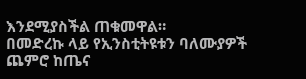እንደሚያስችል ጠቁመዋል።
በመድረኩ ላይ የኢንስቲትዩቱን ባለሙያዎች ጨምሮ ከጤና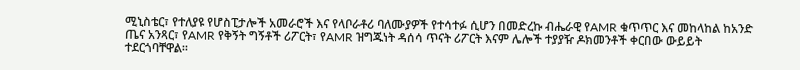ሚኒስቴር፣ የተለያዩ የሆስፒታሎች አመራሮች እና የላቦራቶሪ ባለሙያዎች የተሳተፉ ሲሆን በመድረኩ ብሔራዊ የAMR ቁጥጥር እና መከላከል ከአንድ ጤና አንጻር፣ የAMR የቅኝት ግኝቶች ሪፖርት፣ የAMR ዝግጁነት ዳሰሳ ጥናት ሪፖርት እናም ሌሎች ተያያዥ ዶክመንቶች ቀርበው ውይይት ተደርጎባቸዋል።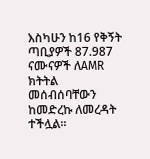እስካሁን ከ16 የቅኝት ጣቢያዎች 87.987 ናሙናዎች ለAMR ክትትል መሰብሰባቸውን ከመድረኩ ለመረዳት ተችሏል።